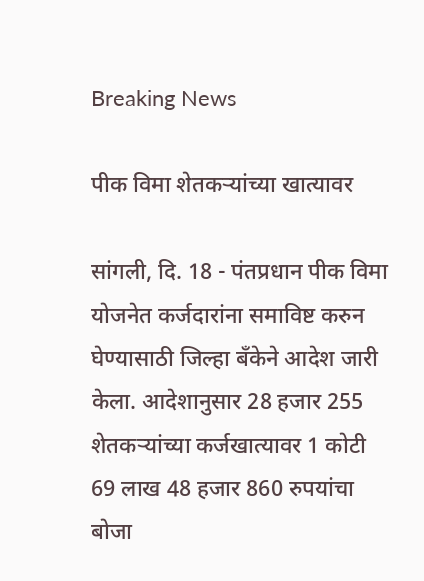Breaking News

पीक विमा शेतकर्‍यांच्या खात्यावर

सांगली, दि. 18 - पंतप्रधान पीक विमा योजनेत कर्जदारांना समाविष्ट करुन घेण्यासाठी जिल्हा बँकेने आदेश जारी केला. आदेशानुसार 28 हजार 255 शेतकर्‍यांच्या कर्जखात्यावर 1 कोटी 69 लाख 48 हजार 860 रुपयांचा बोजा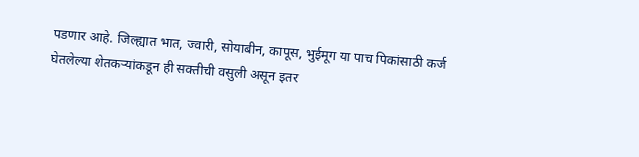पडणार आहे. जिल्ह्यात भात, ज्वारी, सोयाबीन, कापूस, भुईमूग या पाच पिकांसाठी कर्ज घेतलेल्या शेतकर्‍यांकडून ही सक्तीची वसुली असून इतर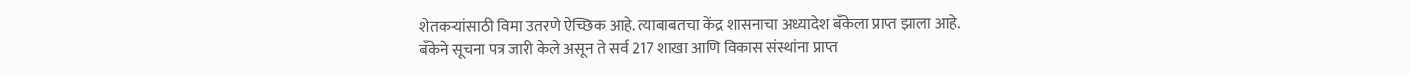शेतकर्‍यांसाठी विमा उतरणे ऐच्छिक आहे. त्याबाबतचा केंद्र शासनाचा अध्यादेश बँकेला प्राप्त झाला आहे.
बँकेने सूचना पत्र जारी केले असून ते सर्व 217 शाखा आणि विकास संस्थांना प्राप्त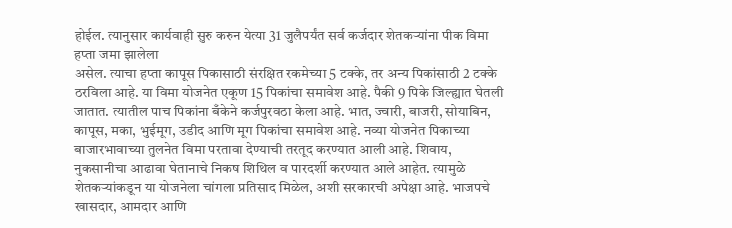होईल. त्यानुसार कार्यवाही सुरु करुन येत्या 31 जुलैपर्यंत सर्व कर्जदार शेतकर्‍यांना पीक विमा हप्ता जमा झालेला
असेल. त्याचा हप्ता कापूस पिकासाठी संरक्षित रकमेच्या 5 टक्के, तर अन्य पिकांसाठी 2 टक्के ठरविला आहे. या विमा योजनेत एकूण 15 पिकांचा समावेश आहे. पैकी 9 पिके जिल्ह्यात घेतली जातात. त्यातील पाच पिकांना बँकेने कर्जपुरवठा केला आहे. भात, ज्वारी, बाजरी, सोयाबिन, कापूस, मका, भुईमूग, उडीद आणि मूग पिकांचा समावेश आहे. नव्या योजनेत पिकाच्या बाजारभावाच्या तुलनेत विमा परतावा देण्याची तरतूद करण्यात आली आहे. शिवाय, नुकसानीचा आढावा घेतानाचे निकष शिथिल व पारदर्शी करण्यात आले आहेत. त्यामुळे शेतकर्‍यांकडून या योजनेला चांगला प्रतिसाद मिळेल, अशी सरकारची अपेक्षा आहे. भाजपचे खासदार, आमदार आणि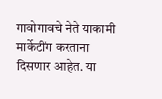गावोगावचे नेते याकामी मार्केटींग करताना दिसणार आहेत. या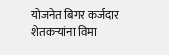योजनेत बिगर कर्जदार शेतकर्‍यांना विमा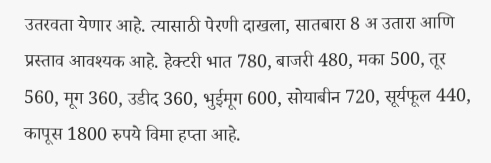उतरवता येणार आहे. त्यासाठी पेरणी दाखला, सातबारा 8 अ उतारा आणि प्रस्ताव आवश्यक आहे. हेक्टरी भात 780, बाजरी 480, मका 500, तूर 560, मूग 360, उडीद 360, भुईमूग 600, सोयाबीन 720, सूर्यफूल 440, कापूस 1800 रुपये विमा हप्ता आहे.